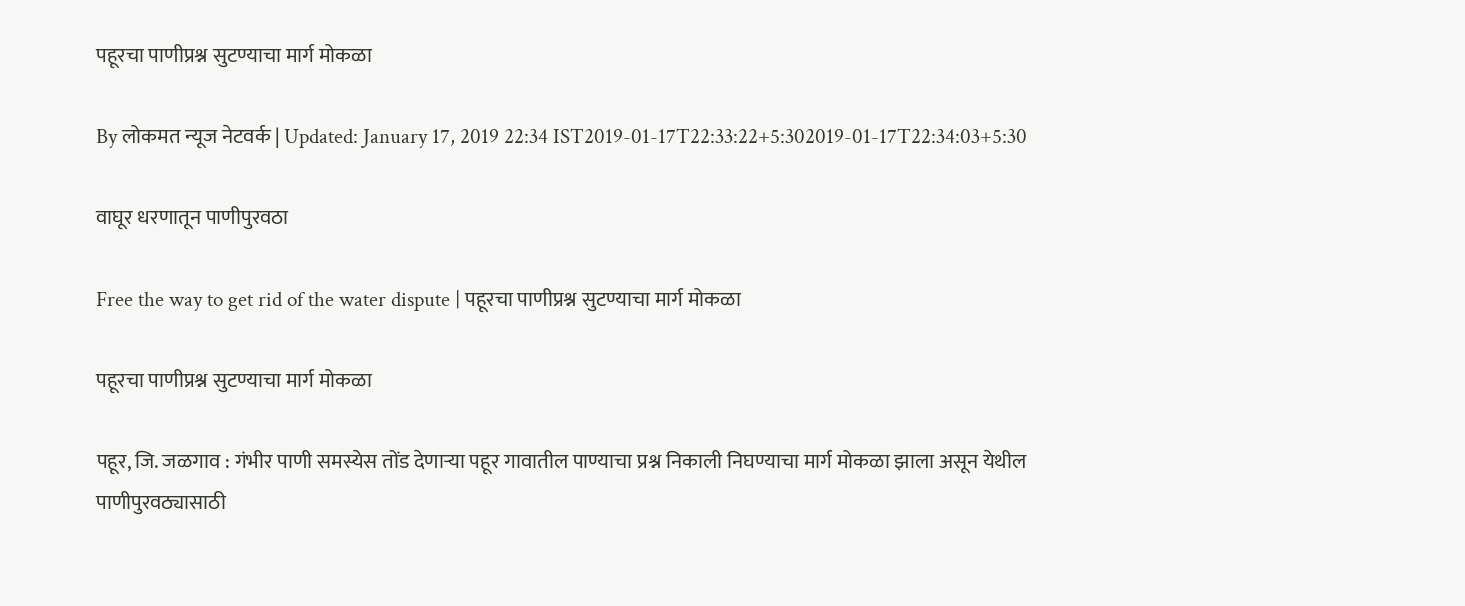पहूरचा पाणीप्रश्न सुटण्याचा मार्ग मोकळा

By लोकमत न्यूज नेटवर्क | Updated: January 17, 2019 22:34 IST2019-01-17T22:33:22+5:302019-01-17T22:34:03+5:30

वाघूर धरणातून पाणीपुरवठा

Free the way to get rid of the water dispute | पहूरचा पाणीप्रश्न सुटण्याचा मार्ग मोकळा

पहूरचा पाणीप्रश्न सुटण्याचा मार्ग मोकळा

पहूर, जि. जळगाव : गंभीर पाणी समस्येस तोंड देणाऱ्या पहूर गावातील पाण्याचा प्रश्न निकाली निघण्याचा मार्ग मोकळा झाला असून येथील पाणीपुरवठ्यासाठी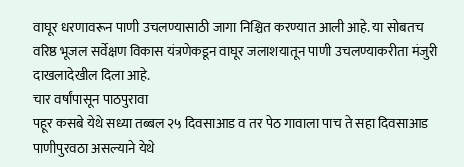वाघूर धरणावरून पाणी उचलण्यासाठी जागा निश्चित करण्यात आली आहे. या सोबतच वरिष्ठ भूजल सर्वेक्षण विकास यंत्रणेकडून वाघूर जलाशयातून पाणी उचलण्याकरीता मंजुरी दाखलादेखील दिला आहे.
चार वर्षांपासून पाठपुरावा
पहूर कसबे येथे सध्या तब्बल २५ दिवसाआड व तर पेठ गावाला पाच ते सहा दिवसाआड पाणीपुरवठा असल्याने येथे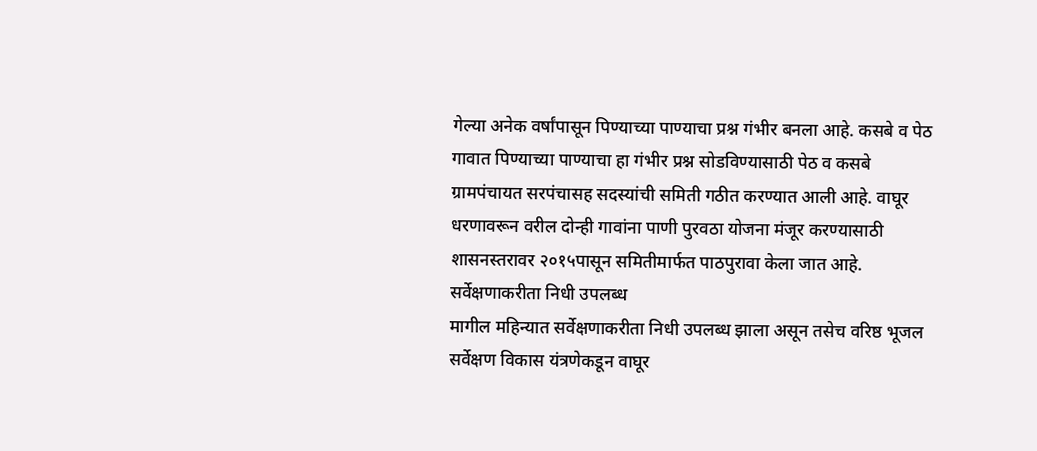गेल्या अनेक वर्षांपासून पिण्याच्या पाण्याचा प्रश्न गंभीर बनला आहे. कसबे व पेठ गावात पिण्याच्या पाण्याचा हा गंभीर प्रश्न सोडविण्यासाठी पेठ व कसबे ग्रामपंचायत सरपंचासह सदस्यांची समिती गठीत करण्यात आली आहे. वाघूर धरणावरून वरील दोन्ही गावांना पाणी पुरवठा योजना मंजूर करण्यासाठी शासनस्तरावर २०१५पासून समितीमार्फत पाठपुरावा केला जात आहे.
सर्वेक्षणाकरीता निधी उपलब्ध
मागील महिन्यात सर्वेक्षणाकरीता निधी उपलब्ध झाला असून तसेच वरिष्ठ भूजल सर्वेक्षण विकास यंत्रणेकडून वाघूर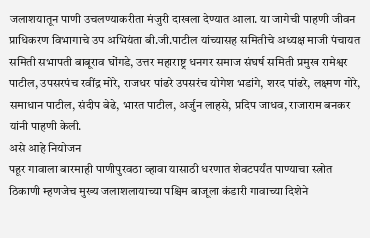जलाशयातून पाणी उचलण्याकरीता मंजुरी दाखला देण्यात आला. या जागेची पाहणी जीवन प्राधिकरण विभागाचे उप अभियंता बी.जी.पाटील यांच्यासह समितीचे अध्यक्ष माजी पंचायत समिती सभापती बाबूराव घोंगडे, उत्तर महाराष्ट्र धनगर समाज संघर्ष समिती प्रमुख रामेश्वर पाटील, उपसरपंच रवींद्र मोरे, राजधर पांढरे उपसरंच योगेश भडांगे, शरद पांढरे, लक्ष्मण गोरे, समाधान पाटील, संदीप बेढे, भारत पाटील, अर्जुन लाहसे, प्रदिप जाधव, राजाराम बनकर यांनी पाहणी केली.
असे आहे नियोजन
पहूर गावाला बारमाही पाणीपुरवठा व्हावा यासाठी धरणात शेवटपर्यंत पाण्याचा स्त्रोत ठिकाणी म्हणजेच मुख्य जलाशलायाच्या पश्चिम बाजूला कंडारी गावाच्या दिशेने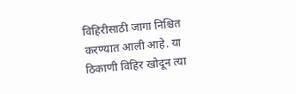विहिरीसाठी जागा निश्चित करण्यात आली आहे. या ठिकाणी विहिर खोदून त्या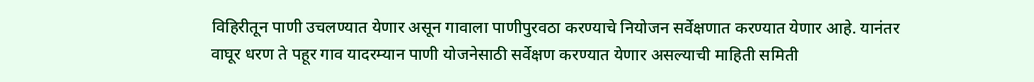विहिरीतून पाणी उचलण्यात येणार असून गावाला पाणीपुरवठा करण्याचे नियोजन सर्वेक्षणात करण्यात येणार आहे. यानंतर वाघूर धरण ते पहूर गाव यादरम्यान पाणी योजनेसाठी सर्वेक्षण करण्यात येणार असल्याची माहिती समिती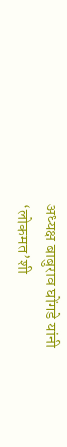अध्यक्ष बाबुराव घोंगडे यांनी ‘लोकमत’शी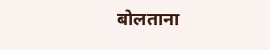बोलताना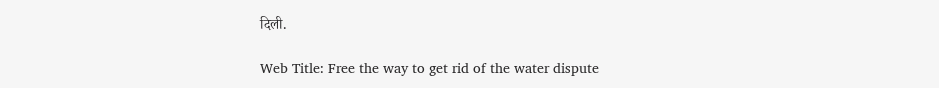दिली.

Web Title: Free the way to get rid of the water dispute